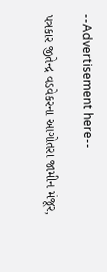--Advertisement here--

પત્રકાર જીતેન્દ્ર વડવેકરના આગોતરા જામીન મંજૂર,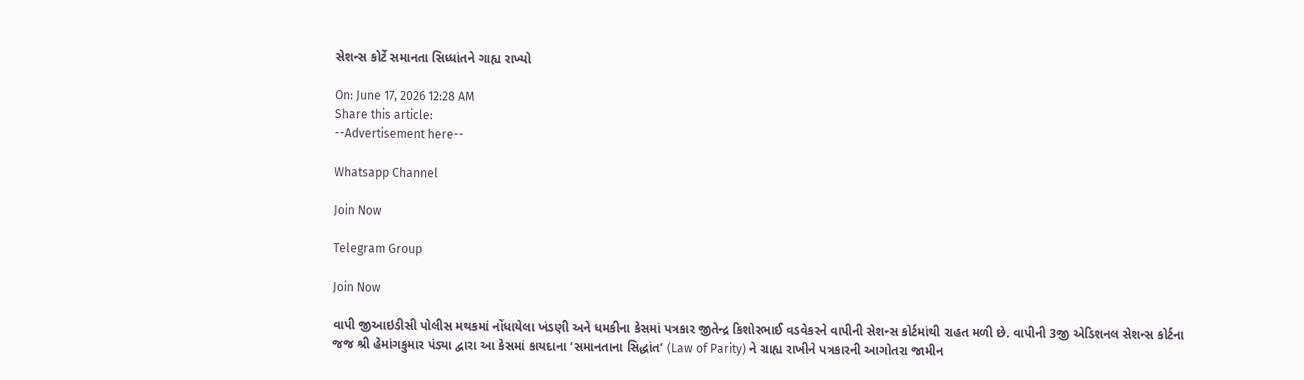સેશન્સ કોર્ટે સમાનતા સિધ્ધાંતને ગાહ્ય રાખ્યો

On: June 17, 2026 12:28 AM
Share this article:
--Advertisement here--

Whatsapp Channel

Join Now

Telegram Group

Join Now

વાપી જીઆઇડીસી પોલીસ મથકમાં નોંધાયેલા ખંડણી અને ધમકીના કેસમાં પત્રકાર જીતેન્દ્ર કિશોરભાઈ વડવેકરને વાપીની સેશન્સ કોર્ટમાંથી રાહત મળી છે. વાપીની 3જી એડિશનલ સેશન્સ કોર્ટના જજ શ્રી હેમાંગકુમાર પંડ્યા દ્વારા આ કેસમાં કાયદાના ‘સમાનતાના સિદ્ધાંત’ (Law of Parity) ને ગ્રાહ્ય રાખીને પત્રકારની આગોતરા જામીન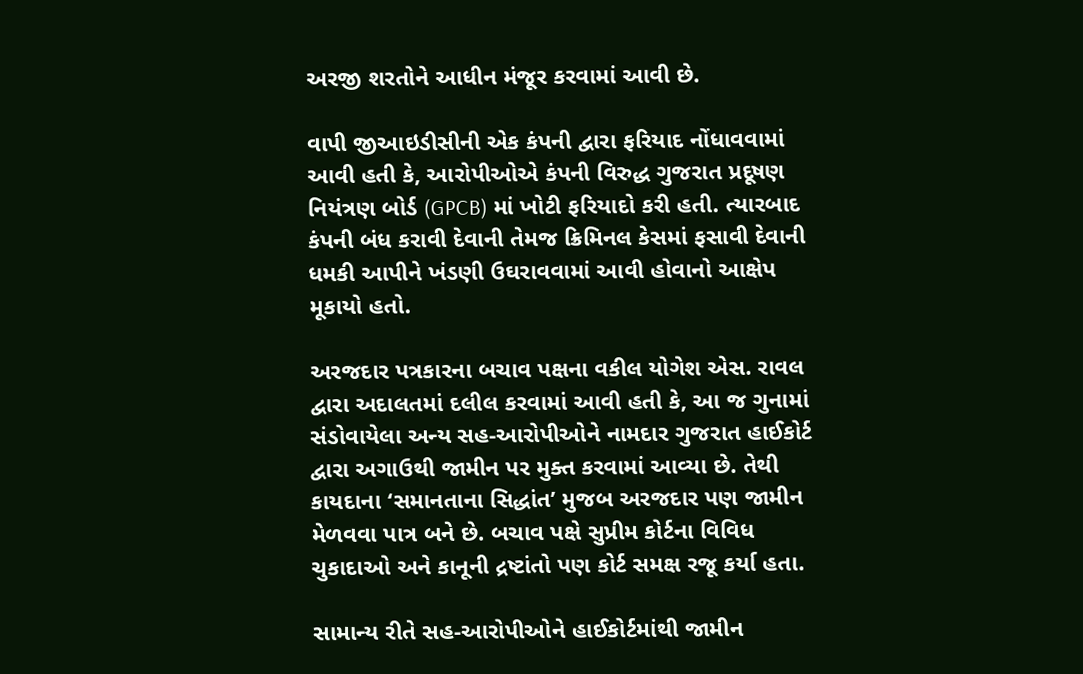અરજી શરતોને આધીન મંજૂર કરવામાં આવી છે.

વાપી જીઆઇડીસીની એક કંપની દ્વારા ફરિયાદ નોંધાવવામાં આવી હતી કે, આરોપીઓએ કંપની વિરુદ્ધ ગુજરાત પ્રદૂષણ નિયંત્રણ બોર્ડ (GPCB) માં ખોટી ફરિયાદો કરી હતી. ત્યારબાદ કંપની બંધ કરાવી દેવાની તેમજ ક્રિમિનલ કેસમાં ફસાવી દેવાની ધમકી આપીને ખંડણી ઉઘરાવવામાં આવી હોવાનો આક્ષેપ મૂકાયો હતો.

અરજદાર પત્રકારના બચાવ પક્ષના વકીલ યોગેશ એસ. રાવલ દ્વારા અદાલતમાં દલીલ કરવામાં આવી હતી કે, આ જ ગુનામાં સંડોવાયેલા અન્ય સહ-આરોપીઓને નામદાર ગુજરાત હાઈકોર્ટ દ્વારા અગાઉથી જામીન પર મુક્ત કરવામાં આવ્યા છે. તેથી કાયદાના ‘સમાનતાના સિદ્ધાંત’ મુજબ અરજદાર પણ જામીન મેળવવા પાત્ર બને છે. બચાવ પક્ષે સુપ્રીમ કોર્ટના વિવિધ ચુકાદાઓ અને કાનૂની દ્રષ્ટાંતો પણ કોર્ટ સમક્ષ રજૂ કર્યા હતા.

સામાન્ય રીતે સહ-આરોપીઓને હાઈકોર્ટમાંથી જામીન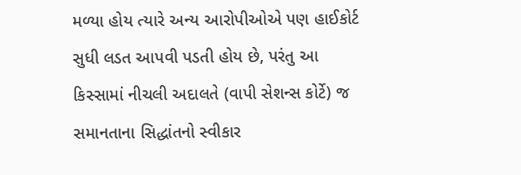મળ્યા હોય ત્યારે અન્ય આરોપીઓએ પણ હાઈકોર્ટ સુધી લડત આપવી પડતી હોય છે, પરંતુ આ કિસ્સામાં નીચલી અદાલતે (વાપી સેશન્સ કોર્ટે) જ સમાનતાના સિદ્ધાંતનો સ્વીકાર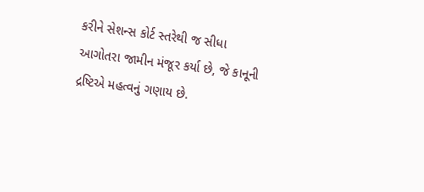કરીને સેશન્સ કોર્ટ સ્તરેથી જ સીધા આગોતરા જામીન મંજૂર કર્યા છે, જે કાનૂની દ્રષ્ટિએ મહત્વનું ગણાય છે.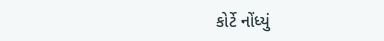કોર્ટે નોંધ્યું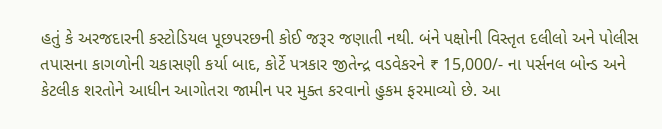હતું કે અરજદારની કસ્ટોડિયલ પૂછપરછની કોઈ જરૂર જણાતી નથી. બંને પક્ષોની વિસ્તૃત દલીલો અને પોલીસ તપાસના કાગળોની ચકાસણી કર્યા બાદ, કોર્ટે પત્રકાર જીતેન્દ્ર વડવેકરને ₹ 15,000/- ના પર્સનલ બોન્ડ અને કેટલીક શરતોને આધીન આગોતરા જામીન પર મુક્ત કરવાનો હુકમ ફરમાવ્યો છે. આ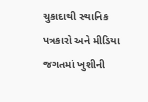ચુકાદાથી સ્થાનિક પત્રકારો અને મીડિયા જગતમાં ખુશીની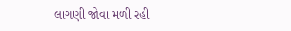લાગણી જોવા મળી રહી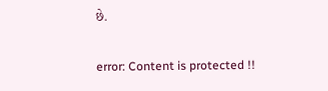છે.

error: Content is protected !!